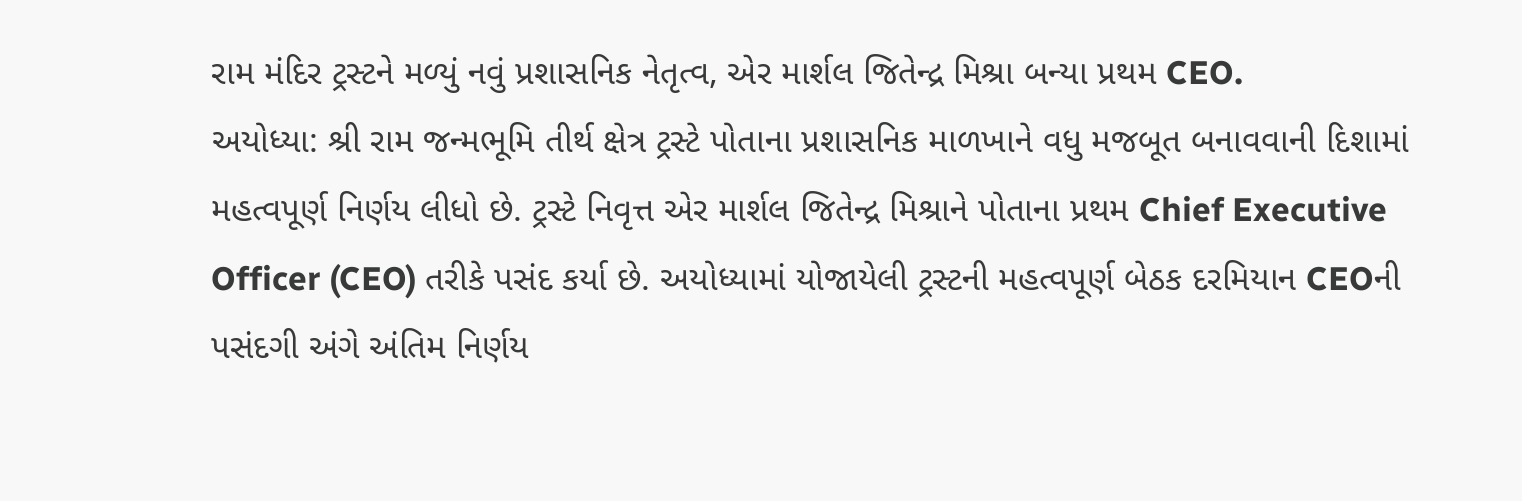રામ મંદિર ટ્રસ્ટને મળ્યું નવું પ્રશાસનિક નેતૃત્વ, એર માર્શલ જિતેન્દ્ર મિશ્રા બન્યા પ્રથમ CEO.
અયોધ્યા: શ્રી રામ જન્મભૂમિ તીર્થ ક્ષેત્ર ટ્રસ્ટે પોતાના પ્રશાસનિક માળખાને વધુ મજબૂત બનાવવાની દિશામાં મહત્વપૂર્ણ નિર્ણય લીધો છે. ટ્રસ્ટે નિવૃત્ત એર માર્શલ જિતેન્દ્ર મિશ્રાને પોતાના પ્રથમ Chief Executive Officer (CEO) તરીકે પસંદ કર્યા છે. અયોધ્યામાં યોજાયેલી ટ્રસ્ટની મહત્વપૂર્ણ બેઠક દરમિયાન CEOની પસંદગી અંગે અંતિમ નિર્ણય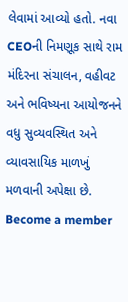લેવામાં આવ્યો હતો. નવા CEOની નિમણૂક સાથે રામ મંદિરના સંચાલન, વહીવટ અને ભવિષ્યના આયોજનને વધુ સુવ્યવસ્થિત અને વ્યાવસાયિક માળખું મળવાની અપેક્ષા છે.
Become a member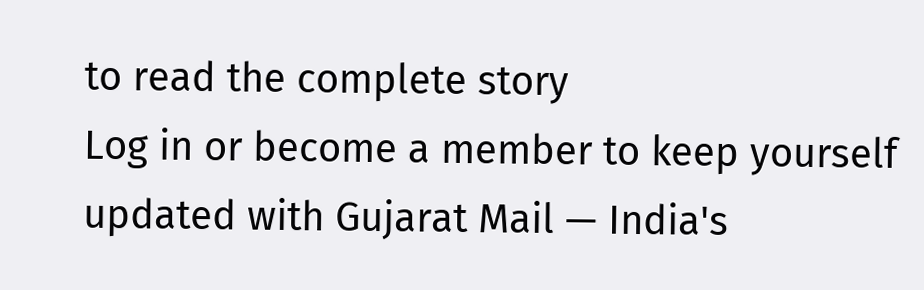to read the complete story
Log in or become a member to keep yourself updated with Gujarat Mail — India's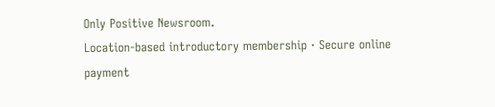Only Positive Newsroom.
Location-based introductory membership · Secure online payment